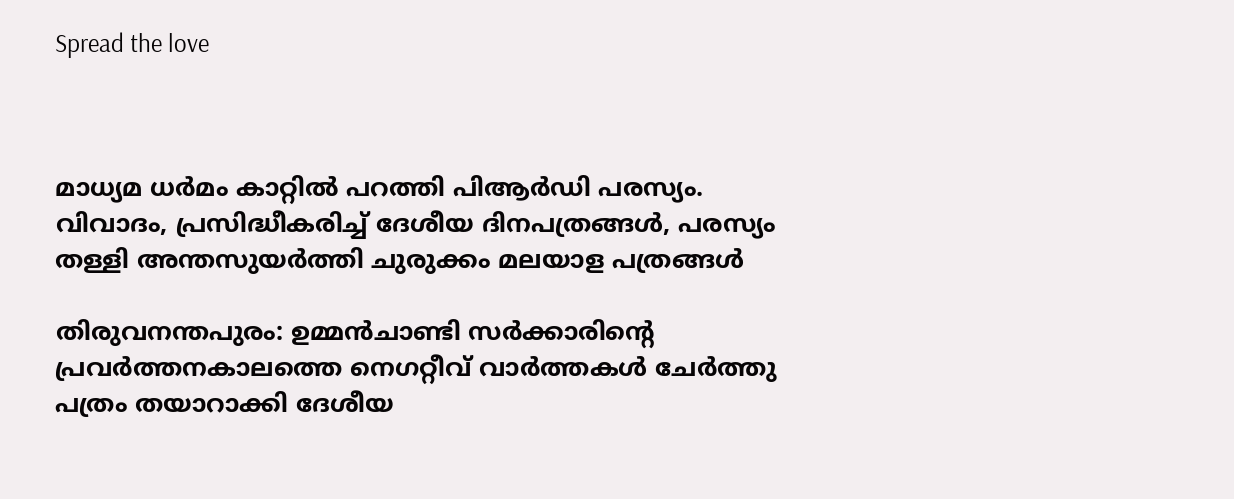Spread the love



മാധ്യമ ധര്‍മം കാറ്റില്‍ പറത്തി പിആര്‍ഡി പരസ്യം. വിവാദം, പ്രസിദ്ധീകരിച്ച് ദേശീയ ദിനപത്രങ്ങള്‍, പരസ്യം തള്ളി അന്തസുയര്‍ത്തി ചുരുക്കം മലയാള പത്രങ്ങള്‍

തിരുവനന്തപുരം: ഉമ്മന്‍ചാണ്ടി സര്‍ക്കാരിന്റെ പ്രവര്‍ത്തനകാലത്തെ നെഗറ്റീവ് വാര്‍ത്തകള്‍ ചേര്‍ത്തു പത്രം തയാറാക്കി ദേശീയ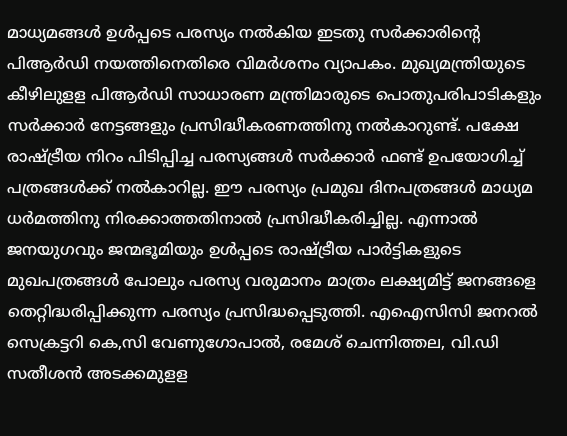മാധ്യമങ്ങള്‍ ഉള്‍പ്പടെ പരസ്യം നല്‍കിയ ഇടതു സര്‍ക്കാരിന്റെ പിആര്‍ഡി നയത്തിനെതിരെ വിമര്‍ശനം വ്യാപകം. മുഖ്യമന്ത്രിയുടെ കീഴിലുളള പിആര്‍ഡി സാധാരണ മന്ത്രിമാരുടെ പൊതുപരിപാടികളും സര്‍ക്കാര്‍ നേട്ടങ്ങളും പ്രസിദ്ധീകരണത്തിനു നല്‍കാറുണ്ട്. പക്ഷേ രാഷ്ട്രീയ നിറം പിടിപ്പിച്ച പരസ്യങ്ങള്‍ സര്‍ക്കാര്‍ ഫണ്ട് ഉപയോഗിച്ച് പത്രങ്ങള്‍ക്ക് നല്‍കാറില്ല. ഈ പരസ്യം പ്രമുഖ ദിനപത്രങ്ങള്‍ മാധ്യമ ധര്‍മത്തിനു നിരക്കാത്തതിനാല്‍ പ്രസിദ്ധീകരിച്ചില്ല. എന്നാല്‍ ജനയുഗവും ജന്മഭൂമിയും ഉള്‍പ്പടെ രാഷ്ട്രീയ പാര്‍ട്ടികളുടെ മുഖപത്രങ്ങള്‍ പോലും പരസ്യ വരുമാനം മാത്രം ലക്ഷ്യമിട്ട് ജനങ്ങളെ തെറ്റിദ്ധരിപ്പിക്കുന്ന പരസ്യം പ്രസിദ്ധപ്പെടുത്തി. എഐസിസി ജനറല്‍ സെക്രട്ടറി കെ,സി വേണുഗോപാല്‍, രമേശ് ചെന്നിത്തല, വി.ഡി സതീശന്‍ അടക്കമുളള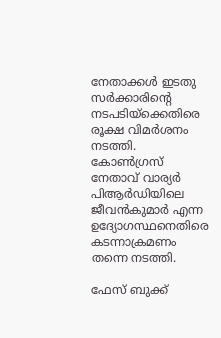നേതാക്കള്‍ ഇടതു സര്‍ക്കാരിന്റെ നടപടിയ്‌ക്കെതിരെ രൂക്ഷ വിമര്‍ശനം നടത്തി. കോണ്‍ഗ്രസ് നേതാവ് വാര്യര്‍ പിആര്‍ഡിയിലെ ജീവന്‍കുമാര്‍ എന്ന ഉദ്യോഗസ്ഥനെതിരെ കടന്നാക്രമണം തന്നെ നടത്തി.

ഫേസ് ബുക്ക്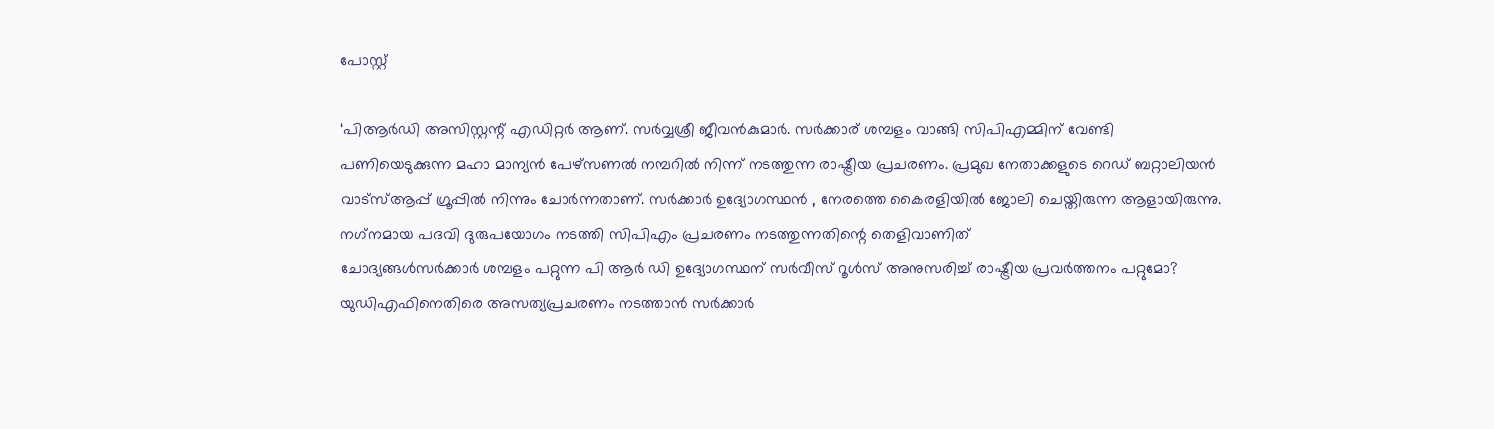പോസ്റ്റ്

‘പിആര്‍ഡി അസിസ്റ്റന്റ് എഡിറ്റര്‍ ആണ്. സര്‍വ്വശ്രീ ജീവന്‍കുമാര്‍. സര്‍ക്കാര് ശമ്പളം വാങ്ങി സിപിഎമ്മിന് വേണ്ടി പണിയെടുക്കുന്ന മഹാ മാന്യന്‍ പേഴ്‌സണല്‍ നമ്പറില്‍ നിന്ന് നടത്തുന്ന രാഷ്ട്രീയ പ്രചരണം. പ്രമുഖ നേതാക്കളുടെ റെഡ് ബറ്റാലിയന്‍ വാട്‌സ്ആപ്പ് ഗ്രൂപ്പില്‍ നിന്നും ചോര്‍ന്നതാണ്. സര്‍ക്കാര്‍ ഉദ്യോഗസ്ഥന്‍ , നേരത്തെ കൈരളിയില്‍ ജോലി ചെയ്തിരുന്ന ആളായിരുന്നു. നഗ്‌നമായ പദവി ദുരുപയോഗം നടത്തി സിപിഎം പ്രചരണം നടത്തുന്നതിന്റെ തെളിവാണിത്
ചോദ്യങ്ങള്‍സര്‍ക്കാര്‍ ശമ്പളം പറ്റുന്ന പി ആര്‍ ഡി ഉദ്യോഗസ്ഥന് സര്‍വീസ് റൂള്‍സ് അനുസരിച്ച് രാഷ്ട്രീയ പ്രവര്‍ത്തനം പറ്റുമോ?
യുഡിഎഫിനെതിരെ അസത്യപ്രചരണം നടത്താന്‍ സര്‍ക്കാര്‍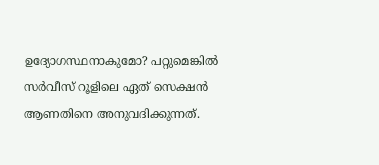ഉദ്യോഗസ്ഥനാകുമോ? പറ്റുമെങ്കില്‍ സര്‍വീസ് റൂളിലെ ഏത് സെക്ഷന്‍ ആണതിനെ അനുവദിക്കുന്നത്.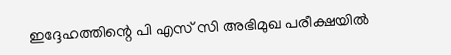ഇദ്ദേഹത്തിന്റെ പി എസ് സി അഭിമുഖ പരീക്ഷയില്‍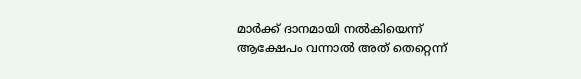മാര്‍ക്ക് ദാനമായി നല്‍കിയെന്ന് ആക്ഷേപം വന്നാല്‍ അത് തെറ്റെന്ന്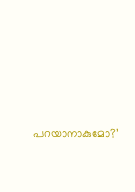പറയാനാകുമോ?’